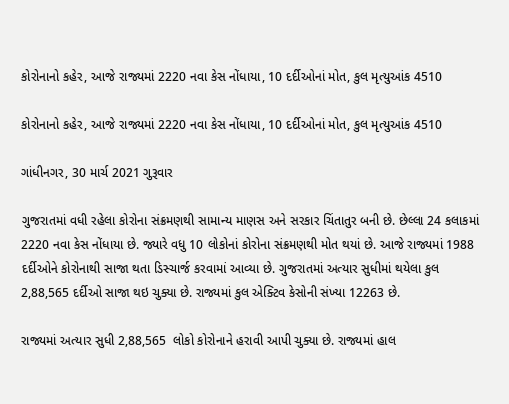કોરોનાનો કહેર, આજે રાજ્યમાં 2220 નવા કેસ નોંધાયા, 10 દર્દીઓનાં મોત, કુલ મૃત્યુઆંક 4510

કોરોનાનો કહેર, આજે રાજ્યમાં 2220 નવા કેસ નોંધાયા, 10 દર્દીઓનાં મોત, કુલ મૃત્યુઆંક 4510

ગાંધીનગર, 30 માર્ચ 2021 ગુરૂવાર

ગુજરાતમાં વધી રહેલા કોરોના સંક્રમણથી સામાન્ય માણસ અને સરકાર ચિંતાતુર બની છે. છેલ્લા 24 કલાકમાં 2220 નવા કેસ નોંધાયા છે. જ્યારે વધુ 10 લોકોનાં કોરોના સંક્રમણથી મોત થયાં છે. આજે રાજ્યમાં 1988 દર્દીઓને કોરોનાથી સાજા થતા ડિસ્ચાર્જ કરવામાં આવ્યા છે. ગુજરાતમાં અત્યાર સુધીમાં થયેલા કુલ 2,88,565 દર્દીઓ સાજા થઇ ચુક્યા છે. રાજ્યમાં કુલ એક્ટિવ કેસોની સંખ્યા 12263 છે.

રાજ્યમાં અત્યાર સુધી 2,88,565  લોકો કોરોનાને હરાવી આપી ચુક્યા છે. રાજ્યમાં હાલ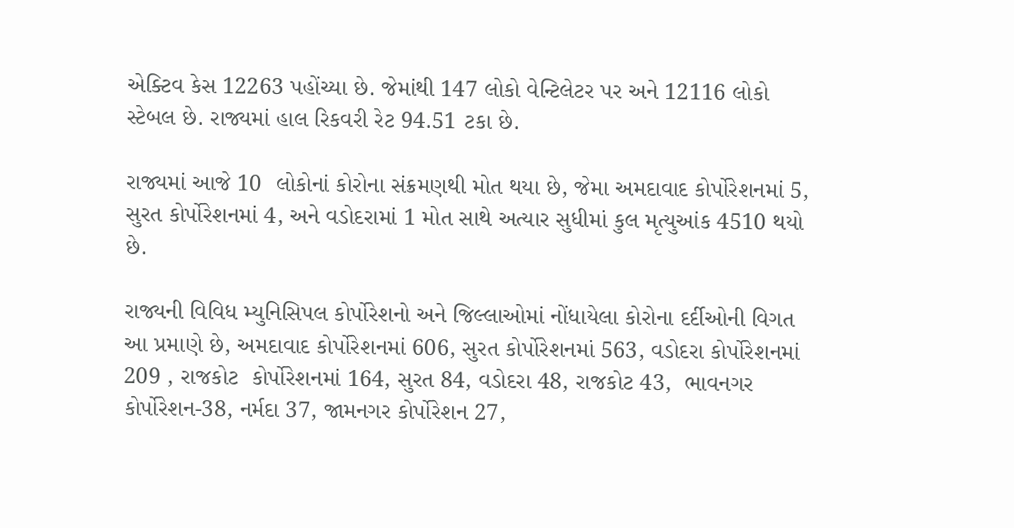એક્ટિવ કેસ 12263 પહોંચ્યા છે. જેમાંથી 147 લોકો વેન્ટિલેટર પર અને 12116 લોકો સ્ટેબલ છે. રાજ્યમાં હાલ રિકવરી રેટ 94.51 ટકા છે.

રાજ્યમાં આજે 10  લોકોનાં કોરોના સંક્રમણથી મોત થયા છે, જેમા અમદાવાદ કોર્પોરેશનમાં 5, સુરત કોર્પોરેશનમાં 4, અને વડોદરામાં 1 મોત સાથે અત્યાર સુધીમાં કુલ મૃત્યુઆંક 4510 થયો છે.

રાજ્યની વિવિધ મ્યુનિસિપલ કોર્પોરેશનો અને જિલ્લાઓમાં નોંધાયેલા કોરોના દર્દીઓની વિગત આ પ્રમાણે છે, અમદાવાદ કોર્પોરેશનમાં 606, સુરત કોર્પોરેશનમાં 563, વડોદરા કોર્પોરેશનમાં 209 , રાજકોટ  કોર્પોરેશનમાં 164, સુરત 84, વડોદરા 48, રાજકોટ 43,  ભાવનગર કોર્પોરેશન-38, નર્મદા 37, જામનગર કોર્પોરેશન 27,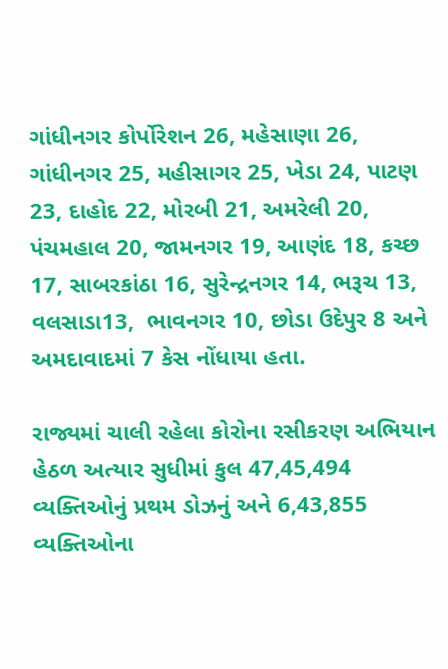ગાંધીનગર કોર્પોરેશન 26, મહેસાણા 26, ગાંધીનગર 25, મહીસાગર 25, ખેડા 24, પાટણ 23, દાહોદ 22, મોરબી 21, અમરેલી 20, પંચમહાલ 20, જામનગર 19, આણંદ 18, કચ્છ 17, સાબરકાંઠા 16, સુરેન્દ્રનગર 14, ભરૂચ 13, વલસાડા13,  ભાવનગર 10, છોડા ઉદેપુર 8 અને અમદાવાદમાં 7 કેસ નોંધાયા હતા.

રાજ્યમાં ચાલી રહેલા કોરોના રસીકરણ અભિયાન હેઠળ અત્યાર સુધીમાં કુલ 47,45,494 વ્યક્તિઓનું પ્રથમ ડોઝનું અને 6,43,855 વ્યક્તિઓના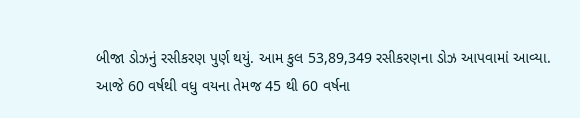બીજા ડોઝનું રસીકરણ પુર્ણ થયું. આમ કુલ 53,89,349 રસીકરણના ડોઝ આપવામાં આવ્યા. આજે 60 વર્ષથી વધુ વયના તેમજ 45 થી 60 વર્ષના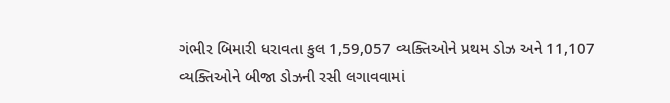ગંભીર બિમારી ધરાવતા કુલ 1,59,057 વ્યક્તિઓને પ્રથમ ડોઝ અને 11,107 વ્યક્તિઓને બીજા ડોઝની રસી લગાવવામાં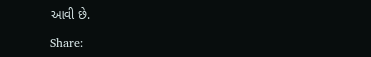આવી છે.

Share: